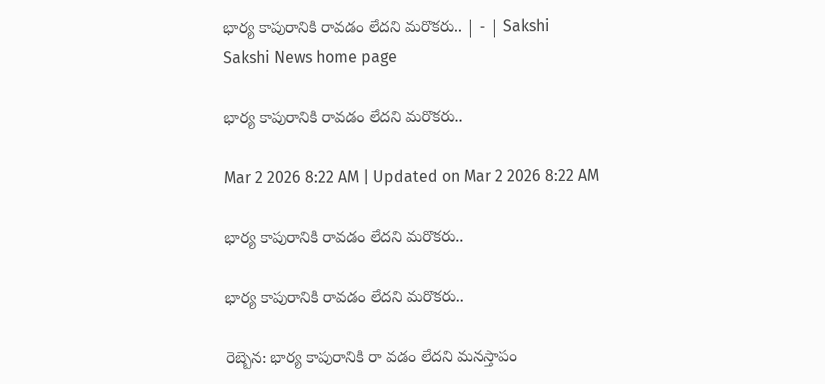భార్య కాపురానికి రావడం లేదని మరొకరు.. | - | Sakshi
Sakshi News home page

భార్య కాపురానికి రావడం లేదని మరొకరు..

Mar 2 2026 8:22 AM | Updated on Mar 2 2026 8:22 AM

భార్య కాపురానికి రావడం లేదని మరొకరు..

భార్య కాపురానికి రావడం లేదని మరొకరు..

రెబ్బెన: భార్య కాపురానికి రా వడం లేదని మనస్తాపం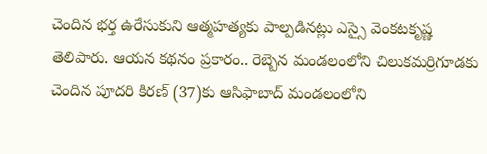చెందిన భర్త ఉరేసుకుని ఆత్మహత్యకు పాల్పడినట్లు ఎస్సై వెంకటకృష్ణ తెలిపారు. ఆయన కథనం ప్రకారం.. రెబ్బెన మండలంలోని చిలుకమర్రిగూడకు చెందిన పూదరి కిరణ్‌ (37)కు ఆసిఫాబాద్‌ మండలంలోని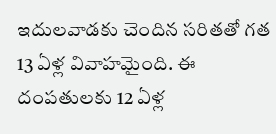ఇదులవాడకు చెందిన సరితతో గత 13 ఏళ్ల వివాహమైంది. ఈ దంపతులకు 12 ఏళ్ల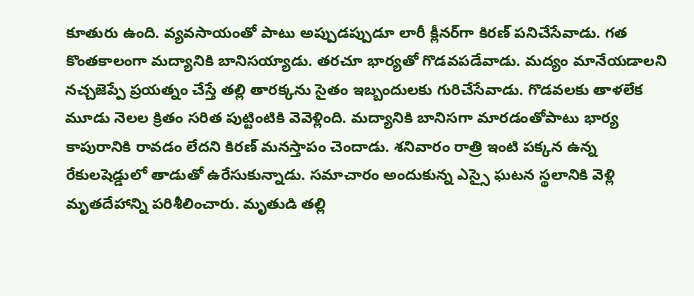కూతురు ఉంది. వ్యవసాయంతో పాటు అప్పుడప్పుడూ లారీ క్లీనర్‌గా కిరణ్‌ పనిచేసేవాడు. గత కొంతకాలంగా మద్యానికి బానిసయ్యాడు. తరచూ భార్యతో గొడవపడేవాడు. మద్యం మానేయడాలని నచ్చజెప్పే ప్రయత్నం చేస్తే తల్లి తారక్కను సైతం ఇబ్బందులకు గురిచేసేవాడు. గొడవలకు తాళలేక మూడు నెలల క్రితం సరిత పుట్టింటికి వెవెళ్లింది. మద్యానికి బానిసగా మారడంతోపాటు భార్య కాపురానికి రావడం లేదని కిరణ్‌ మనస్తాపం చెందాడు. శనివారం రాత్రి ఇంటి పక్కన ఉన్న రేకులషెడ్డులో తాడుతో ఉరేసుకున్నాడు. సమాచారం అందుకున్న ఎస్సై ఘటన స్థలానికి వెళ్లి మృతదేహాన్ని పరిశీలించారు. మృతుడి తల్లి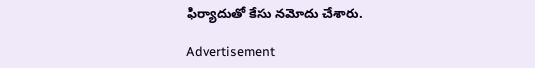ఫిర్యాదుతో కేసు నమోదు చేశారు.

Advertisement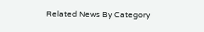Related News By Category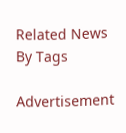Related News By Tags

Advertisement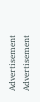Advertisement
Advertisement